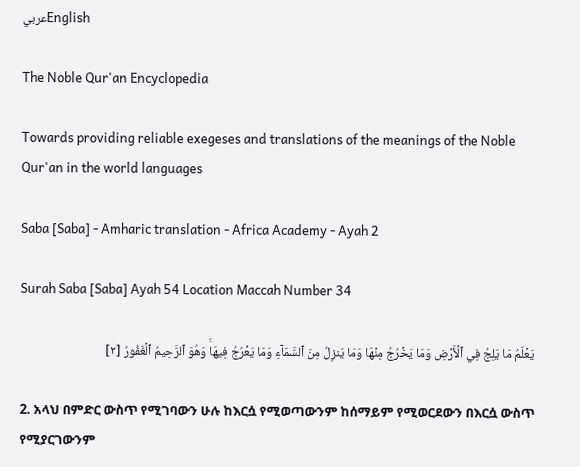عربيEnglish

The Noble Qur'an Encyclopedia

Towards providing reliable exegeses and translations of the meanings of the Noble Qur'an in the world languages

Saba [Saba] - Amharic translation - Africa Academy - Ayah 2

Surah Saba [Saba] Ayah 54 Location Maccah Number 34

يَعۡلَمُ مَا يَلِجُ فِي ٱلۡأَرۡضِ وَمَا يَخۡرُجُ مِنۡهَا وَمَا يَنزِلُ مِنَ ٱلسَّمَآءِ وَمَا يَعۡرُجُ فِيهَاۚ وَهُوَ ٱلرَّحِيمُ ٱلۡغَفُورُ [٢]

2. አላህ በምድር ውስጥ የሚገባውን ሁሉ ከእርሷ የሚወጣውንም ከሰማይም የሚወርደውን በእርሷ ውስጥ የሚያርገውንም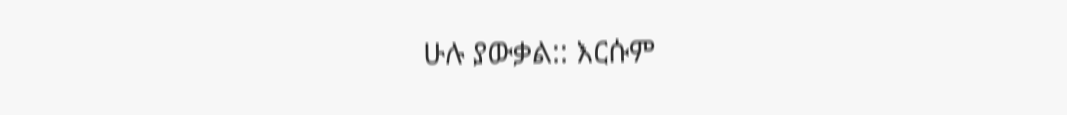ሁሉ ያውቃል:: እርሱም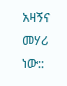አዛኝና መሃሪ ነው::